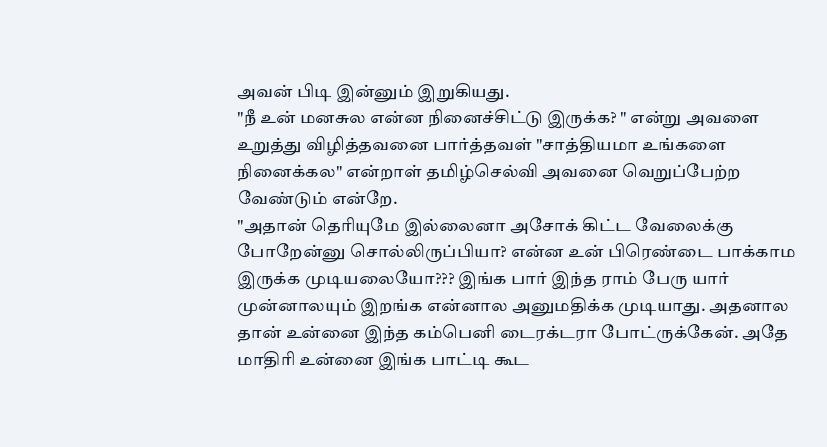அவன் பிடி இன்னும் இறுகியது.
"நீ உன் மனசுல என்ன நினைச்சிட்டு இருக்க? " என்று அவளை உறுத்து விழித்தவனை பார்த்தவள் "சாத்தியமா உங்களை நினைக்கல" என்றாள் தமிழ்செல்வி அவனை வெறுப்பேற்ற வேண்டும் என்றே.
"அதான் தெரியுமே இல்லைனா அசோக் கிட்ட வேலைக்கு போறேன்னு சொல்லிருப்பியா? என்ன உன் பிரெண்டை பாக்காம இருக்க முடியலையோ??? இங்க பார் இந்த ராம் பேரு யார் முன்னாலயும் இறங்க என்னால அனுமதிக்க முடியாது. அதனால தான் உன்னை இந்த கம்பெனி டைரக்டரா போட்ருக்கேன். அதே மாதிரி உன்னை இங்க பாட்டி கூட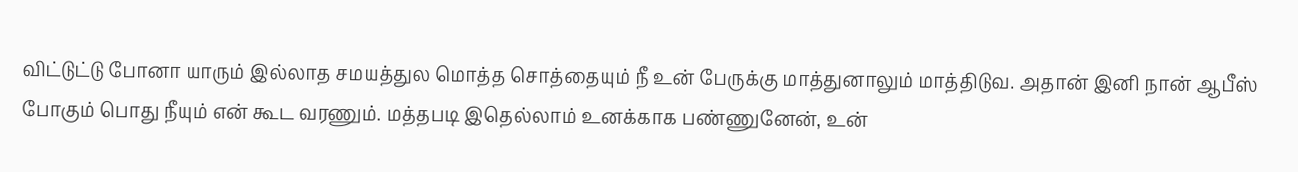விட்டுட்டு போனா யாரும் இல்லாத சமயத்துல மொத்த சொத்தையும் நீ உன் பேருக்கு மாத்துனாலும் மாத்திடுவ. அதான் இனி நான் ஆபீஸ் போகும் பொது நீயும் என் கூட வரணும். மத்தபடி இதெல்லாம் உனக்காக பண்ணுனேன், உன்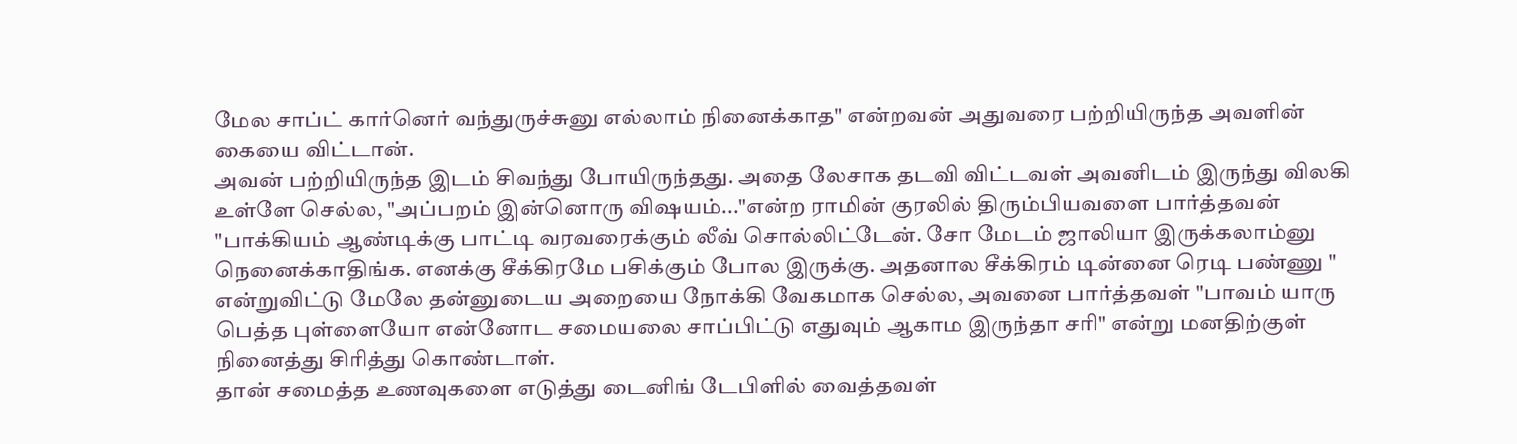மேல சாப்ட் கார்னெர் வந்துருச்சுனு எல்லாம் நினைக்காத" என்றவன் அதுவரை பற்றியிருந்த அவளின் கையை விட்டான்.
அவன் பற்றியிருந்த இடம் சிவந்து போயிருந்தது. அதை லேசாக தடவி விட்டவள் அவனிடம் இருந்து விலகி உள்ளே செல்ல, "அப்பறம் இன்னொரு விஷயம்..."என்ற ராமின் குரலில் திரும்பியவளை பார்த்தவன் "பாக்கியம் ஆண்டிக்கு பாட்டி வரவரைக்கும் லீவ் சொல்லிட்டேன். சோ மேடம் ஜாலியா இருக்கலாம்னு நெனைக்காதிங்க. எனக்கு சீக்கிரமே பசிக்கும் போல இருக்கு. அதனால சீக்கிரம் டின்னை ரெடி பண்ணு " என்றுவிட்டு மேலே தன்னுடைய அறையை நோக்கி வேகமாக செல்ல, அவனை பார்த்தவள் "பாவம் யாரு பெத்த புள்ளையோ என்னோட சமையலை சாப்பிட்டு எதுவும் ஆகாம இருந்தா சரி" என்று மனதிற்குள் நினைத்து சிரித்து கொண்டாள்.
தான் சமைத்த உணவுகளை எடுத்து டைனிங் டேபிளில் வைத்தவள்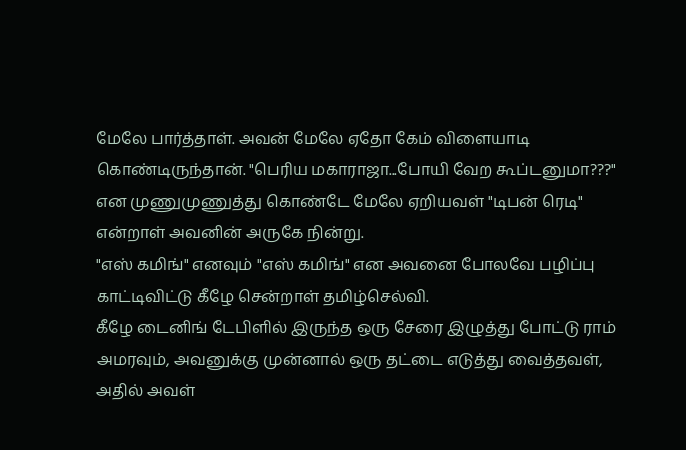மேலே பார்த்தாள். அவன் மேலே ஏதோ கேம் விளையாடி கொண்டிருந்தான். "பெரிய மகாராஜா...போயி வேற கூப்டனுமா???" என முணுமுணுத்து கொண்டே மேலே ஏறியவள் "டிபன் ரெடி" என்றாள் அவனின் அருகே நின்று.
"எஸ் கமிங்" எனவும் "எஸ் கமிங்" என அவனை போலவே பழிப்பு காட்டிவிட்டு கீழே சென்றாள் தமிழ்செல்வி.
கீழே டைனிங் டேபிளில் இருந்த ஒரு சேரை இழுத்து போட்டு ராம் அமரவும், அவனுக்கு முன்னால் ஒரு தட்டை எடுத்து வைத்தவள், அதில் அவள்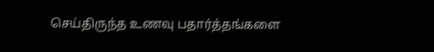செய்திருந்த உணவு பதார்த்தங்களை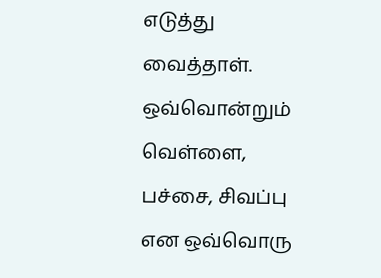எடுத்து வைத்தாள்.
ஒவ்வொன்றும் வெள்ளை, பச்சை, சிவப்பு என ஒவ்வொரு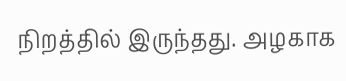நிறத்தில் இருந்தது. அழகாக